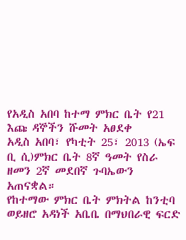የአዲስ አበባ ከተማ ምክር ቤት የ21 እጩ ዳኞችን ሹመት አፀደቀ
አዲስ አበባ፣ የካቲት 25፣ 2013 (ኤፍ ቢ ሲ)ምክር ቤት 8ኛ ዓመት የስራ ዘመን 2ኛ መደበኛ ጉባኤውን አጠናቋል።
የከተማው ምክር ቤት ምክትል ከንቲባ ወይዘሮ አዳነች አቤቤ በማህበራዊ ፍርድ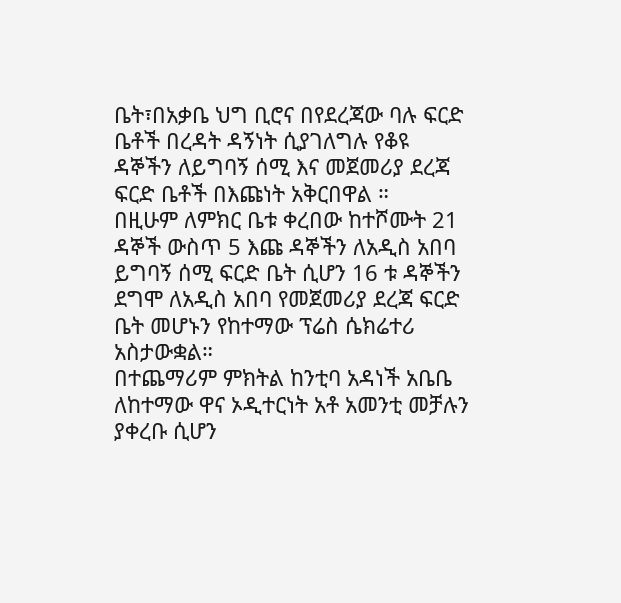ቤት፣በአቃቤ ህግ ቢሮና በየደረጃው ባሉ ፍርድ ቤቶች በረዳት ዳኝነት ሲያገለግሉ የቆዩ ዳኞችን ለይግባኝ ሰሚ እና መጀመሪያ ደረጃ ፍርድ ቤቶች በእጩነት አቅርበዋል ።
በዚሁም ለምክር ቤቱ ቀረበው ከተሾሙት 21 ዳኞች ውስጥ 5 እጩ ዳኞችን ለአዲስ አበባ ይግባኝ ሰሚ ፍርድ ቤት ሲሆን 16 ቱ ዳኞችን ደግሞ ለአዲስ አበባ የመጀመሪያ ደረጃ ፍርድ ቤት መሆኑን የከተማው ፕሬስ ሴክሬተሪ አስታውቋል።
በተጨማሪም ምክትል ከንቲባ አዳነች አቤቤ ለከተማው ዋና ኦዲተርነት አቶ አመንቲ መቻሉን ያቀረቡ ሲሆን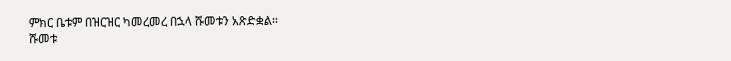ምክር ቤቱም በዝርዝር ካመረመረ በኋላ ሹመቱን አጽድቋል፡፡
ሹመቱ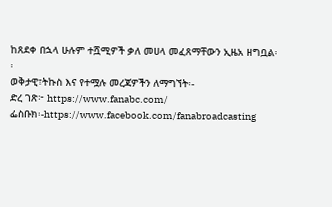ከጸደቀ በኋላ ሁሉም ተሿሚዎች ቃለ መሀላ መፈጸማቸውን ኢዜአ ዘግቧል፡፡
ወቅታዊ፣ትኩስ እና የተሟሉ መረጃዎችን ለማግኘት፡-
ድረ ገጽ፦ https://www.fanabc.com/
ፌስቡክ፡-https://www.facebook.com/fanabroadcasting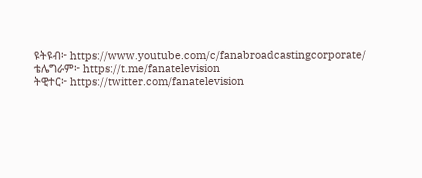ዩትዩብ፦ https://www.youtube.com/c/fanabroadcastingcorporate/
ቴሌግራም፦ https://t.me/fanatelevision
ትዊተር፦ https://twitter.com/fanatelevision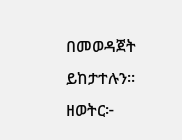በመወዳጀት ይከታተሉን፡፡
ዘወትር፦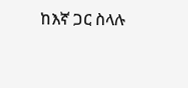ከእኛ ጋር ስላሉ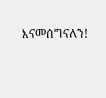እናመሰግናለን!